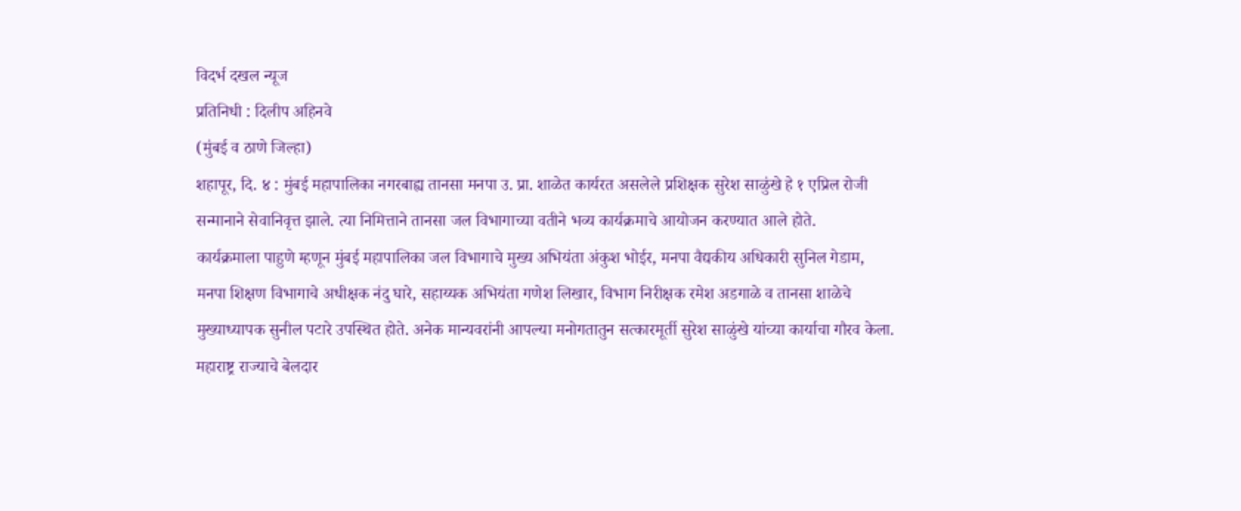विदर्भ दखल न्यूज
प्रतिनिधी : दिलीप अहिनवे
(मुंबई व ठाणे जिल्हा)
शहापूर, दि. ४ : मुंबई महापालिका नगरबाह्य तानसा मनपा उ. प्रा. शाळेत कार्यरत असलेले प्रशिक्षक सुरेश साळुंखे हे १ एप्रिल रोजी सन्मानाने सेवानिवृत्त झाले. त्या निमित्ताने तानसा जल विभागाच्या वतीने भव्य कार्यक्रमाचे आयोजन करण्यात आले होते.
कार्यक्रमाला पाहुणे म्हणून मुंबई महापालिका जल विभागाचे मुख्य अभियंता अंकुश भोईर, मनपा वैद्यकीय अधिकारी सुनिल गेडाम, मनपा शिक्षण विभागाचे अधीक्षक नंदु घारे, सहाय्यक अभियंता गणेश लिखार, विभाग निरीक्षक रमेश अडगाळे व तानसा शाळेचे मुख्याध्यापक सुनील पटारे उपस्थित होते. अनेक मान्यवरांनी आपल्या मनोगतातुन सत्कारमूर्ती सुरेश साळुंखे यांच्या कार्याचा गौरव केला.
महाराष्ट्र राज्याचे बेलदार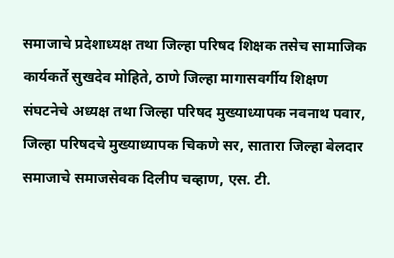समाजाचे प्रदेशाध्यक्ष तथा जिल्हा परिषद शिक्षक तसेच सामाजिक कार्यकर्ते सुखदेव मोहिते, ठाणे जिल्हा मागासवर्गीय शिक्षण संघटनेचे अध्यक्ष तथा जिल्हा परिषद मुख्याध्यापक नवनाथ पवार, जिल्हा परिषदचे मुख्याध्यापक चिकणे सर, सातारा जिल्हा बेलदार समाजाचे समाजसेवक दिलीप चव्हाण, एस. टी.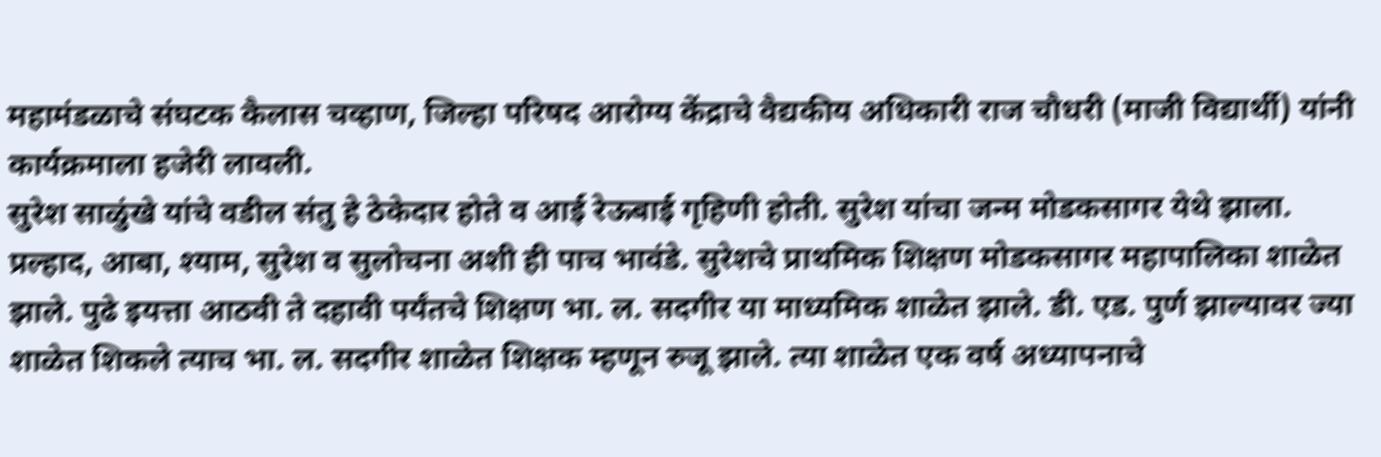महामंडळाचे संघटक कैलास चव्हाण, जिल्हा परिषद आरोग्य केंद्राचे वैद्यकीय अधिकारी राज चौधरी (माजी विद्यार्थी) यांनी कार्यक्रमाला हजेरी लावली.
सुरेश साळुंखे यांचे वडील संतु हे ठेकेदार होते व आई रेऊबाई गृहिणी होती. सुरेश यांचा जन्म मोडकसागर येथे झाला. प्रल्हाद, आबा, श्याम, सुरेश व सुलोचना अशी ही पाच भावंडे. सुरेशचे प्राथमिक शिक्षण मोडकसागर महापालिका शाळेत झाले. पुढे इयत्ता आठवी ते दहावी पर्यंतचे शिक्षण भा. ल. सदगीर या माध्यमिक शाळेत झाले. डी. एड. पुर्ण झाल्यावर ज्या शाळेत शिकले त्याच भा. ल. सदगीर शाळेत शिक्षक म्हणून रुजू झाले. त्या शाळेत एक वर्ष अध्यापनाचे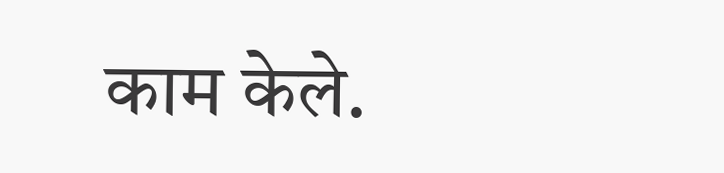काम केले.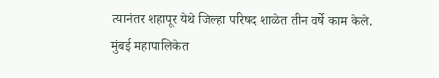त्यानंतर शहापूर येथे जिल्हा परिषद शाळेत तीन वर्षे काम केले.
मुंबई महापालिकेत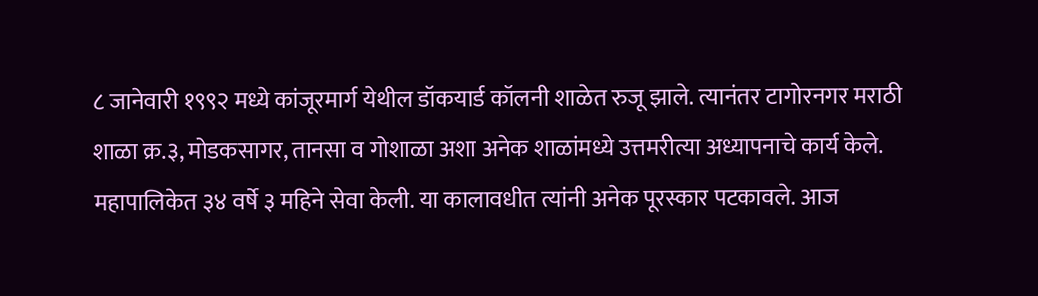८ जानेवारी १९९२ मध्ये कांजूरमार्ग येथील डॉकयार्ड कॉलनी शाळेत रुजू झाले. त्यानंतर टागोरनगर मराठी शाळा क्र.३, मोडकसागर, तानसा व गोशाळा अशा अनेक शाळांमध्ये उत्तमरीत्या अध्यापनाचे कार्य केले. महापालिकेत ३४ वर्षे ३ महिने सेवा केली. या कालावधीत त्यांनी अनेक पूरस्कार पटकावले. आज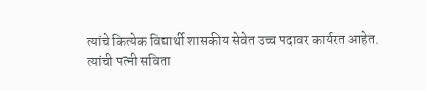त्यांचे कित्येक विद्यार्थी शासकीय सेवेत उच्च पदावर कार्यरत आहेत.
त्यांची पत्नी सविता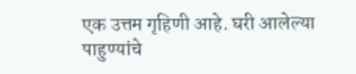एक उत्तम गृहिणी आहे. घरी आलेल्या पाहुण्यांचे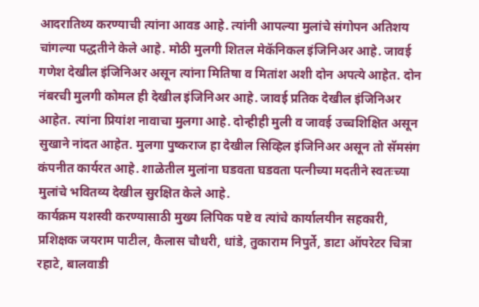आदरातिथ्य करण्याची त्यांना आवड आहे. त्यांनी आपल्या मुलांचे संगोपन अतिशय चांगल्या पद्धतीने केले आहे. मोठी मुलगी शितल मेकॅनिकल इंजिनिअर आहे. जावई गणेश देखील इंजिनिअर असून त्यांना मितिषा व मितांश अशी दोन अपत्ये आहेत. दोन नंबरची मुलगी कोमल ही देखील इंजिनिअर आहे. जावई प्रतिक देखील इंजिनिअर आहेत. त्यांना प्रियांश नावाचा मुलगा आहे. दोन्हीही मुली व जावई उच्चशिक्षित असून सुखाने नांदत आहेत. मुलगा पुष्कराज हा देखील सिव्हिल इंजिनिअर असून तो सॅमसंग कंपनीत कार्यरत आहे. शाळेतील मुलांना घडवता घडवता पत्नीच्या मदतीने स्वतःच्या मुलांचे भवितव्य देखील सुरक्षित केले आहे.
कार्यक्रम यशस्वी करण्यासाठी मुख्य लिपिक पष्टे व त्यांचे कार्यालयीन सहकारी, प्रशिक्षक जयराम पाटील, कैलास चौधरी, धांडे, तुकाराम निपुर्ते, डाटा ऑपरेटर चित्रा रहाटे, बालवाडी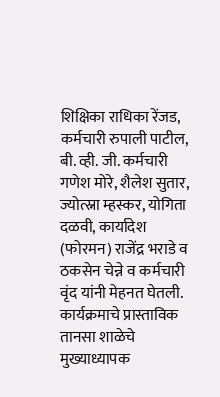शिक्षिका राधिका रेंजड, कर्मचारी रुपाली पाटील, बी. व्ही. जी. कर्मचारी गणेश मोरे, शैलेश सुतार, ज्योत्स्ना म्हस्कर, योगिता दळवी, कार्यादेश (फोरमन) राजेंद्र भराडे व ठकसेन चेन्ने व कर्मचारी वृंद यांनी मेहनत घेतली.
कार्यक्रमाचे प्रास्ताविक तानसा शाळेचे मुख्याध्यापक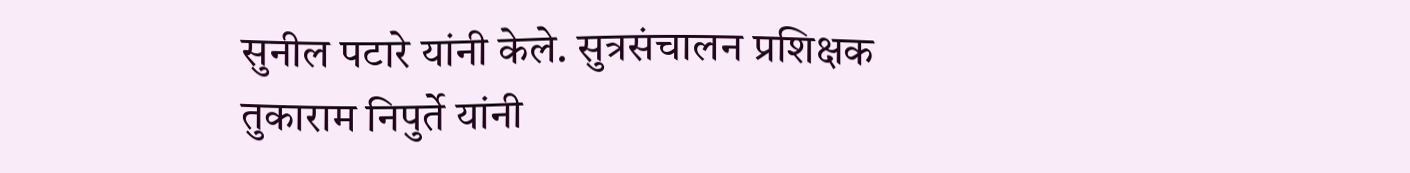सुनील पटारे यांनी केले. सुत्रसंचालन प्रशिक्षक तुकाराम निपुर्ते यांनी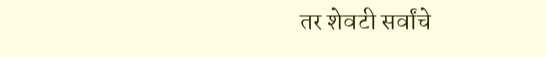तर शेवटी सर्वांचे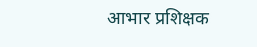आभार प्रशिक्षक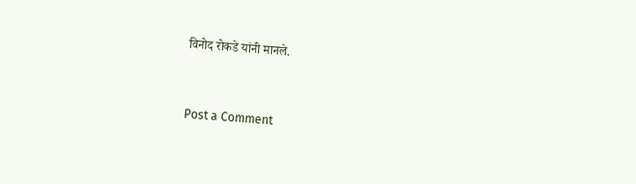विनोद रोकडे यांनी मानले.


Post a Comment